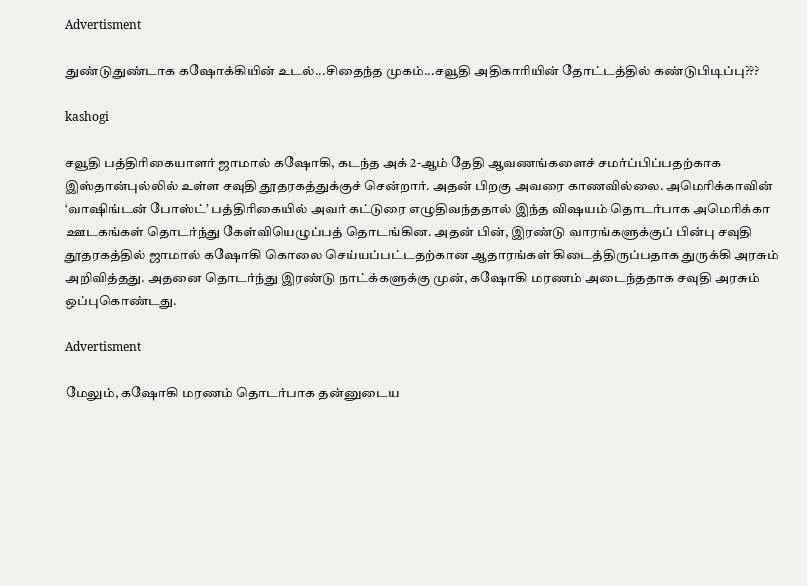Advertisment

துண்டுதுண்டாக கஷோக்கியின் உடல்...சிதைந்த முகம்...சவூதி அதிகாரியின் தோட்டத்தில் கண்டுபிடிப்பு???

kashogi

சவூதி பத்திரிகையாளர் ஜாமால் கஷோகி, கடந்த அக் 2-ஆம் தேதி ஆவணங்களைச் சமர்ப்பிப்பதற்காக இஸ்தான்புல்லில் உள்ள சவுதி தூதரகத்துக்குச் சென்றார். அதன் பிறகு அவரை காணவில்லை. அமெரிக்காவின் ‘வாஷிங்டன் போஸ்ட்’ பத்திரிகையில் அவர் கட்டுரை எழுதிவந்ததால் இந்த விஷயம் தொடர்பாக அமெரிக்கா ஊடகங்கள் தொடர்ந்து கேள்வியெழுப்பத் தொடங்கின. அதன் பின், இரண்டு வாரங்களுக்குப் பின்பு சவுதி தூதரகத்தில் ஜாமால் கஷோகி கொலை செய்யப்பட்டதற்கான ஆதாரங்கள் கிடைத்திருப்பதாக துருக்கி அரசும் அறிவித்தது. அதனை தொடர்ந்து இரண்டு நாட்க்களுக்கு முன், கஷோகி மரணம் அடைந்ததாக சவுதி அரசும் ஒப்புகொண்டது.

Advertisment

மேலும், கஷோகி மரணம் தொடர்பாக தன்னுடைய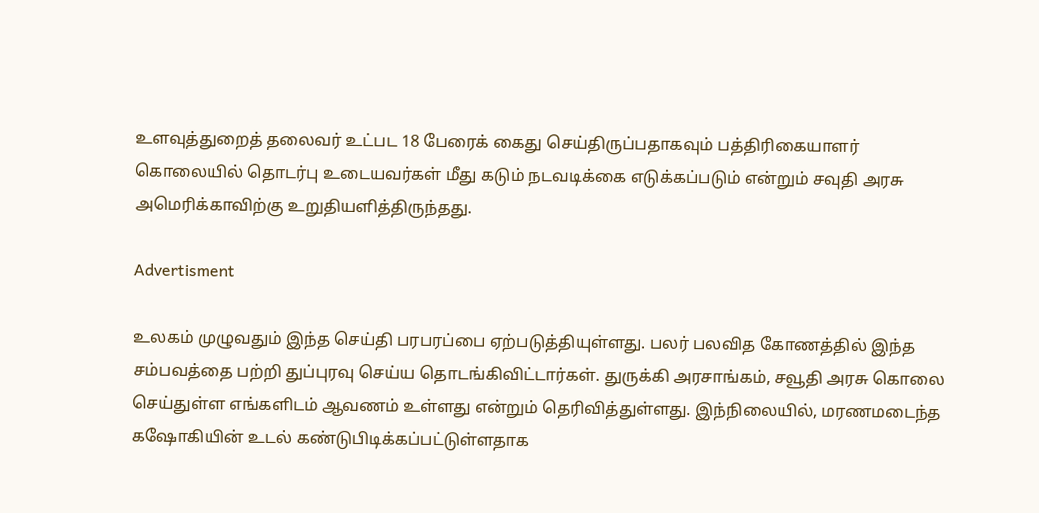உளவுத்துறைத் தலைவர் உட்பட 18 பேரைக் கைது செய்திருப்பதாகவும் பத்திரிகையாளர் கொலையில் தொடர்பு உடையவர்கள் மீது கடும் நடவடிக்கை எடுக்கப்படும் என்றும் சவுதி அரசு அமெரிக்காவிற்கு உறுதியளித்திருந்தது.

Advertisment

உலகம் முழுவதும் இந்த செய்தி பரபரப்பை ஏற்படுத்தியுள்ளது. பலர் பலவித கோணத்தில் இந்த சம்பவத்தை பற்றி துப்புரவு செய்ய தொடங்கிவிட்டார்கள். துருக்கி அரசாங்கம், சவூதி அரசு கொலை செய்துள்ள எங்களிடம் ஆவணம் உள்ளது என்றும் தெரிவித்துள்ளது. இந்நிலையில், மரணமடைந்த கஷோகியின் உடல் கண்டுபிடிக்கப்பட்டுள்ளதாக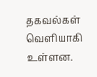தகவல்கள் வெளியாகி உள்ளன.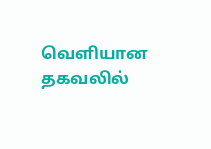வெளியான தகவலில்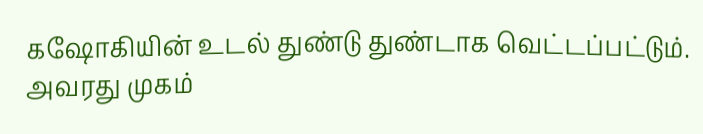கஷோகியின் உடல் துண்டு துண்டாக வெட்டப்பட்டும். அவரது முகம்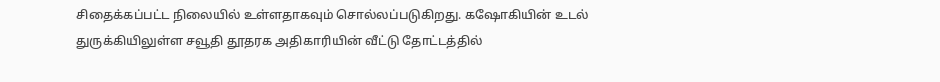சிதைக்கப்பட்ட நிலையில் உள்ளதாகவும் சொல்லப்படுகிறது. கஷோகியின் உடல் துருக்கியிலுள்ள சவூதி தூதரக அதிகாரியின் வீட்டு தோட்டத்தில்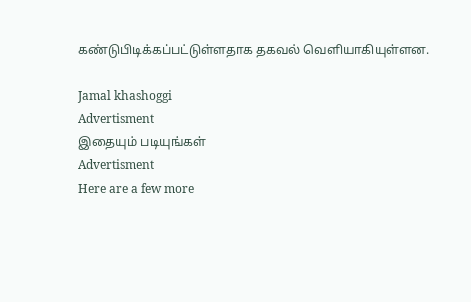கண்டுபிடிக்கப்பட்டுள்ளதாக தகவல் வெளியாகியுள்ளன.

Jamal khashoggi
Advertisment
இதையும் படியுங்கள்
Advertisment
Here are a few more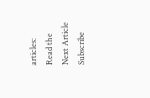articles:
Read the Next Article
Subscribe